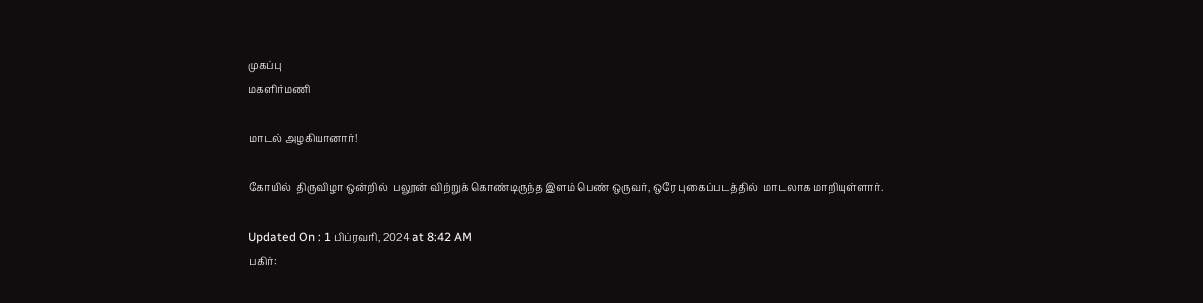முகப்பு
மகளிர்மணி

மாடல் அழகியானார்!

கோயில்  திருவிழா ஒன்றில்  பலூன் விற்றுக் கொண்டிருந்த இளம் பெண் ஒருவர், ஒரே புகைப்படத்தில்  மாடலாக மாறியுள்ளார்.

Updated On : 1 பிப்ரவரி, 2024 at 8:42 AM
பகிர்: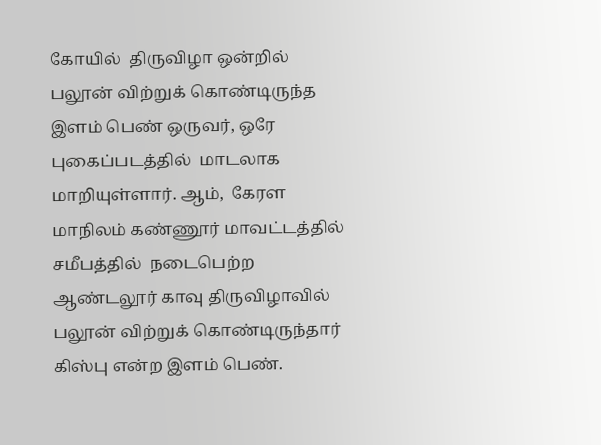கோயில்  திருவிழா ஒன்றில்  பலூன் விற்றுக் கொண்டிருந்த இளம் பெண் ஒருவர், ஒரே புகைப்படத்தில்  மாடலாக மாறியுள்ளார். ஆம்,  கேரள மாநிலம் கண்ணூர் மாவட்டத்தில் சமீபத்தில்  நடைபெற்ற ஆண்டலூர் காவு திருவிழாவில்  பலூன் விற்றுக் கொண்டிருந்தார் கிஸ்பு என்ற இளம் பெண்.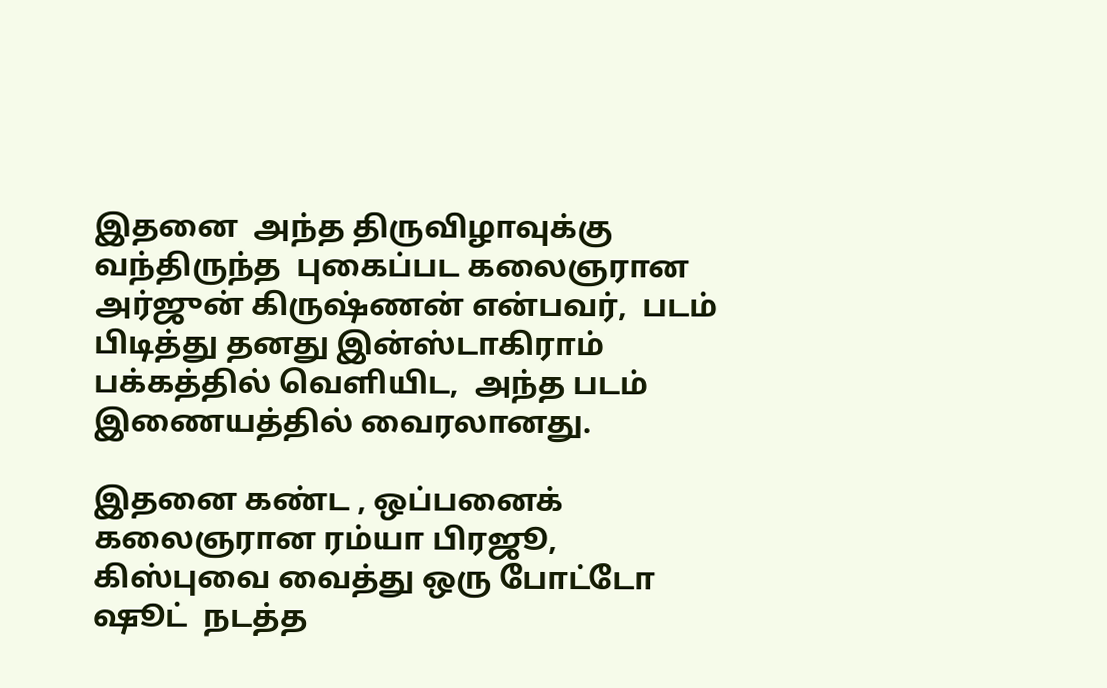இதனை  அந்த திருவிழாவுக்கு வந்திருந்த  புகைப்பட கலைஞரான அர்ஜுன் கிருஷ்ணன் என்பவர்,  படம் பிடித்து தனது இன்ஸ்டாகிராம் பக்கத்தில் வெளியிட,  அந்த படம்  இணையத்தில் வைரலானது.

இதனை கண்ட , ஒப்பனைக் கலைஞரான ரம்யா பிரஜூ,   கிஸ்புவை வைத்து ஒரு போட்டோ ஷூட்  நடத்த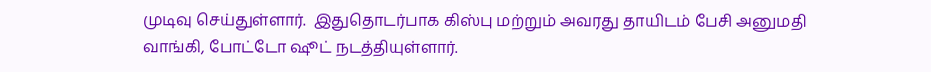முடிவு செய்துள்ளார்.  இதுதொடர்பாக கிஸ்பு மற்றும் அவரது தாயிடம் பேசி அனுமதி வாங்கி, போட்டோ ஷூட் நடத்தியுள்ளார்.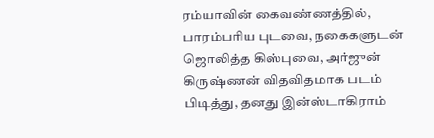ரம்யாவின் கைவண்ணத்தில், பாரம்பரிய புடவை, நகைகளுடன் ஜொலித்த கிஸ்புவை, அர்ஜுன் கிருஷ்ணன் விதவிதமாக படம் பிடித்து, தனது இன்ஸ்டாகிராம்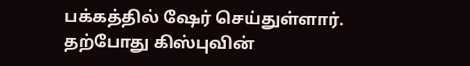பக்கத்தில் ஷேர் செய்துள்ளார். தற்போது கிஸ்புவின்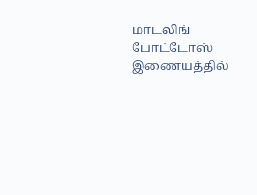மாடலிங் போட்டோஸ் இணையத்தில்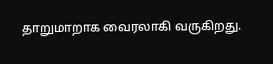தாறுமாறாக வைரலாகி வருகிறது.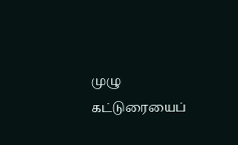முழு கட்டுரையைப்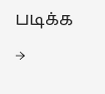படிக்க →